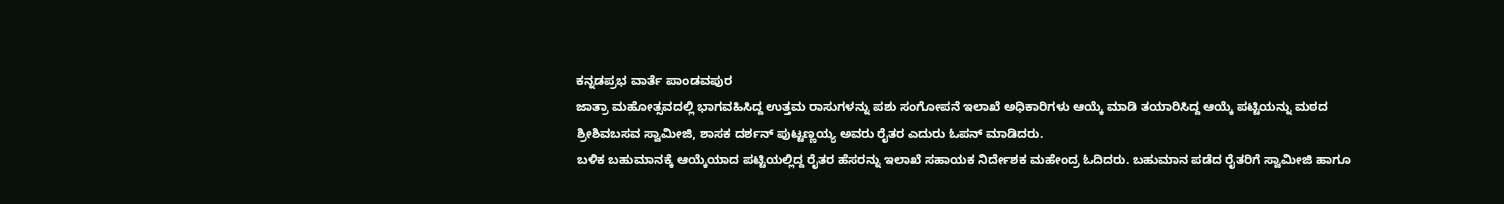ಕನ್ನಡಪ್ರಭ ವಾರ್ತೆ ಪಾಂಡವಪುರ
ಜಾತ್ರಾ ಮಹೋತ್ಸವದಲ್ಲಿ ಭಾಗವಹಿಸಿದ್ದ ಉತ್ತಮ ರಾಸುಗಳನ್ನು ಪಶು ಸಂಗೋಪನೆ ಇಲಾಖೆ ಅಧಿಕಾರಿಗಳು ಆಯ್ಕೆ ಮಾಡಿ ತಯಾರಿಸಿದ್ದ ಆಯ್ಕೆ ಪಟ್ಟಿಯನ್ನು ಮಠದ ಶ್ರೀಶಿವಬಸವ ಸ್ವಾಮೀಜಿ, ಶಾಸಕ ದರ್ಶನ್ ಪುಟ್ಟಣ್ಣಯ್ಯ ಅವರು ರೈತರ ಎದುರು ಓಪನ್ ಮಾಡಿದರು.
ಬಳಿಕ ಬಹುಮಾನಕ್ಕೆ ಆಯ್ಕೆಯಾದ ಪಟ್ಟಿಯಲ್ಲಿದ್ದ ರೈತರ ಹೆಸರನ್ನು ಇಲಾಖೆ ಸಹಾಯಕ ನಿರ್ದೇಶಕ ಮಹೇಂದ್ರ ಓದಿದರು. ಬಹುಮಾನ ಪಡೆದ ರೈತರಿಗೆ ಸ್ವಾಮೀಜಿ ಹಾಗೂ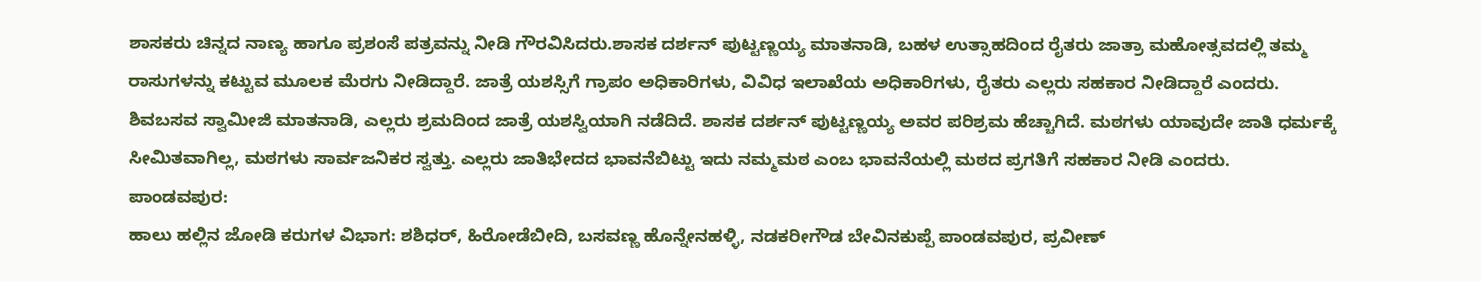ಶಾಸಕರು ಚಿನ್ನದ ನಾಣ್ಯ ಹಾಗೂ ಪ್ರಶಂಸೆ ಪತ್ರವನ್ನು ನೀಡಿ ಗೌರವಿಸಿದರು.ಶಾಸಕ ದರ್ಶನ್ ಪುಟ್ಟಣ್ಣಯ್ಯ ಮಾತನಾಡಿ, ಬಹಳ ಉತ್ಸಾಹದಿಂದ ರೈತರು ಜಾತ್ರಾ ಮಹೋತ್ಸವದಲ್ಲಿ ತಮ್ಮ ರಾಸುಗಳನ್ನು ಕಟ್ಟುವ ಮೂಲಕ ಮೆರಗು ನೀಡಿದ್ದಾರೆ. ಜಾತ್ರೆ ಯಶಸ್ಸಿಗೆ ಗ್ರಾಪಂ ಅಧಿಕಾರಿಗಳು, ವಿವಿಧ ಇಲಾಖೆಯ ಅಧಿಕಾರಿಗಳು, ರೈತರು ಎಲ್ಲರು ಸಹಕಾರ ನೀಡಿದ್ದಾರೆ ಎಂದರು.
ಶಿವಬಸವ ಸ್ವಾಮೀಜಿ ಮಾತನಾಡಿ, ಎಲ್ಲರು ಶ್ರಮದಿಂದ ಜಾತ್ರೆ ಯಶಸ್ವಿಯಾಗಿ ನಡೆದಿದೆ. ಶಾಸಕ ದರ್ಶನ್ ಪುಟ್ಟಣ್ಣಯ್ಯ ಅವರ ಪರಿಶ್ರಮ ಹೆಚ್ಚಾಗಿದೆ. ಮಠಗಳು ಯಾವುದೇ ಜಾತಿ ಧರ್ಮಕ್ಕೆ ಸೀಮಿತವಾಗಿಲ್ಲ, ಮಠಗಳು ಸಾರ್ವಜನಿಕರ ಸ್ವತ್ತು. ಎಲ್ಲರು ಜಾತಿಭೇದದ ಭಾವನೆಬಿಟ್ಟು ಇದು ನಮ್ಮಮಠ ಎಂಬ ಭಾವನೆಯಲ್ಲಿ ಮಠದ ಪ್ರಗತಿಗೆ ಸಹಕಾರ ನೀಡಿ ಎಂದರು.
ಪಾಂಡವಪುರ:
ಹಾಲು ಹಲ್ಲಿನ ಜೋಡಿ ಕರುಗಳ ವಿಭಾಗ: ಶಶಿಧರ್, ಹಿರೋಡೆಬೀದಿ, ಬಸವಣ್ಣ ಹೊನ್ನೇನಹಳ್ಳಿ, ನಡಕರೀಗೌಡ ಬೇವಿನಕುಪ್ಪೆ ಪಾಂಡವಪುರ, ಪ್ರವೀಣ್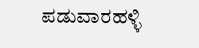ಪಡುವಾರಹಳ್ಳಿ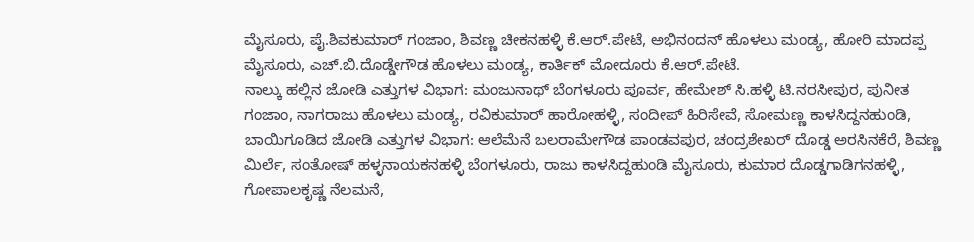ಮೈಸೂರು, ಪೈ.ಶಿವಕುಮಾರ್ ಗಂಜಾಂ, ಶಿವಣ್ಣ ಚೀಕನಹಳ್ಳಿ ಕೆ.ಆರ್.ಪೇಟೆ, ಅಭಿನಂದನ್ ಹೊಳಲು ಮಂಡ್ಯ, ಹೋರಿ ಮಾದಪ್ಪ ಮೈಸೂರು, ಎಚ್.ಬಿ.ದೊಡ್ಡೇಗೌಡ ಹೊಳಲು ಮಂಡ್ಯ, ಕಾರ್ತಿಕ್ ಮೋದೂರು ಕೆ.ಆರ್.ಪೇಟೆ.
ನಾಲ್ಕು ಹಲ್ಲಿನ ಜೋಡಿ ಎತ್ತುಗಳ ವಿಭಾಗ: ಮಂಜುನಾಥ್ ಬೆಂಗಳೂರು ಪೂರ್ವ, ಹೇಮೇಶ್ ಸಿ.ಹಳ್ಳಿ ಟಿ.ನರಸೀಪುರ, ಪುನೀತ ಗಂಜಾಂ, ನಾಗರಾಜು ಹೊಳಲು ಮಂಡ್ಯ, ರವಿಕುಮಾರ್ ಹಾರೋಹಳ್ಳಿ, ಸಂದೀಪ್ ಹಿರಿಸೇವೆ, ಸೋಮಣ್ಣ ಕಾಳಸಿದ್ದನಹುಂಡಿ,
ಬಾಯಿಗೂಡಿದ ಜೋಡಿ ಎತ್ತುಗಳ ವಿಭಾಗ: ಆಲೆಮೆನೆ ಬಲರಾಮೇಗೌಡ ಪಾಂಡವಪುರ, ಚಂದ್ರಶೇಖರ್ ದೊಡ್ಡ ಅರಸಿನಕೆರೆ, ಶಿವಣ್ಣ ಮಿರ್ಲೆ, ಸಂತೋಷ್ ಹಳ್ಳನಾಯಕನಹಳ್ಳಿ ಬೆಂಗಳೂರು, ರಾಜು ಕಾಳಸಿದ್ದಹುಂಡಿ ಮೈಸೂರು, ಕುಮಾರ ದೊಡ್ಡಗಾಡಿಗನಹಳ್ಳಿ, ಗೋಪಾಲಕೃಷ್ಣ ನೆಲಮನೆ,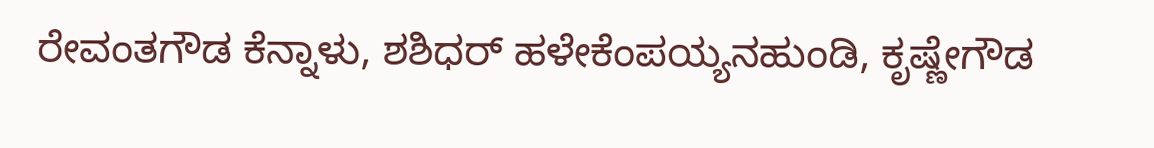ರೇವಂತಗೌಡ ಕೆನ್ನಾಳು, ಶಶಿಧರ್ ಹಳೇಕೆಂಪಯ್ಯನಹುಂಡಿ, ಕೃಷ್ಣೇಗೌಡ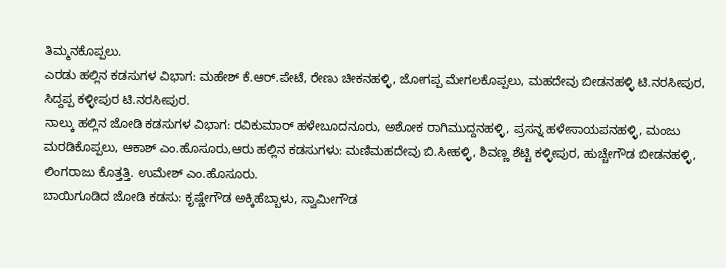ತಿಮ್ಮನಕೊಪ್ಪಲು.
ಎರಡು ಹಲ್ಲಿನ ಕಡಸುಗಳ ವಿಭಾಗ: ಮಹೇಶ್ ಕೆ.ಆರ್.ಪೇಟೆ, ರೇಣು ಚೀಕನಹಳ್ಳಿ, ಜೋಗಪ್ಪ ಮೇಗಲಕೊಪ್ಪಲು, ಮಹದೇವು ಬೀಡನಹಳ್ಳಿ ಟಿ.ನರಸೀಪುರ, ಸಿದ್ದಪ್ಪ ಕಳ್ಳೀಪುರ ಟಿ.ನರಸೀಪುರ.
ನಾಲ್ಕು ಹಲ್ಲಿನ ಜೋಡಿ ಕಡಸುಗಳ ವಿಭಾಗ: ರವಿಕುಮಾರ್ ಹಳೇಬೂದನೂರು, ಅಶೋಕ ರಾಗಿಮುದ್ದನಹಳ್ಳಿ, ಪ್ರಸನ್ನ ಹಳೇಸಾಯಪನಹಳ್ಳಿ, ಮಂಜು ಮರಡಿಕೊಪ್ಪಲು, ಆಕಾಶ್ ಎಂ.ಹೊಸೂರು,ಆರು ಹಲ್ಲಿನ ಕಡಸುಗಳು: ಮಣಿಮಹದೇವು ಬಿ.ಸೀಹಳ್ಳಿ, ಶಿವಣ್ಣ ಶೆಟ್ಟಿ ಕಳ್ಳೀಪುರ, ಹುಚ್ಚೇಗೌಡ ಬೀಡನಹಳ್ಳಿ, ಲಿಂಗರಾಜು ಕೊತ್ತತ್ತಿ. ಉಮೇಶ್ ಎಂ.ಹೊಸೂರು.
ಬಾಯಿಗೂಡಿದ ಜೋಡಿ ಕಡಸು: ಕೃಷ್ಣೇಗೌಡ ಅಕ್ಕಿಹೆಬ್ಬಾಳು, ಸ್ವಾಮೀಗೌಡ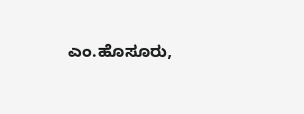ಎಂ.ಹೊಸೂರು,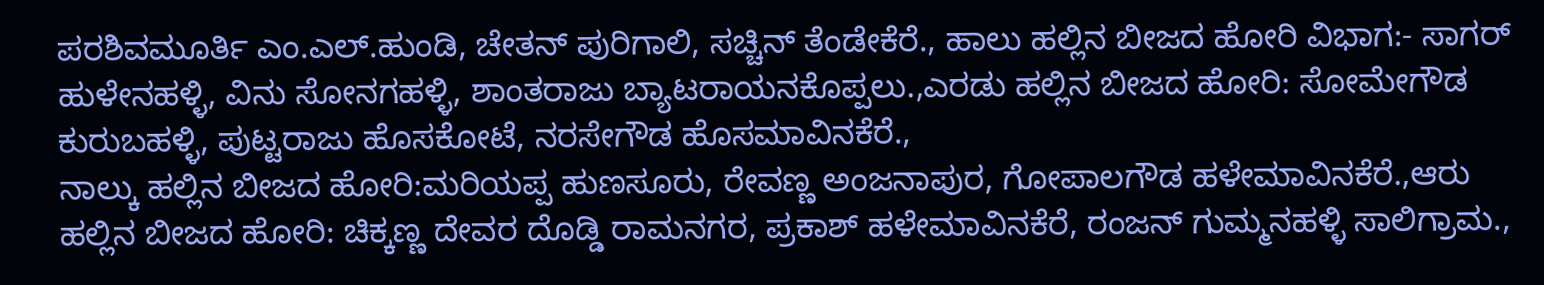ಪರಶಿವಮೂರ್ತಿ ಎಂ.ಎಲ್.ಹುಂಡಿ, ಚೇತನ್ ಪುರಿಗಾಲಿ, ಸಚ್ಚಿನ್ ತೆಂಡೇಕೆರೆ., ಹಾಲು ಹಲ್ಲಿನ ಬೀಜದ ಹೋರಿ ವಿಭಾಗ:- ಸಾಗರ್ ಹುಳೇನಹಳ್ಳಿ, ವಿನು ಸೋನಗಹಳ್ಳಿ, ಶಾಂತರಾಜು ಬ್ಯಾಟರಾಯನಕೊಪ್ಪಲು.,ಎರಡು ಹಲ್ಲಿನ ಬೀಜದ ಹೋರಿ: ಸೋಮೇಗೌಡ ಕುರುಬಹಳ್ಳಿ, ಪುಟ್ಟರಾಜು ಹೊಸಕೋಟೆ, ನರಸೇಗೌಡ ಹೊಸಮಾವಿನಕೆರೆ.,
ನಾಲ್ಕು ಹಲ್ಲಿನ ಬೀಜದ ಹೋರಿ:ಮರಿಯಪ್ಪ ಹುಣಸೂರು, ರೇವಣ್ಣ ಅಂಜನಾಪುರ, ಗೋಪಾಲಗೌಡ ಹಳೇಮಾವಿನಕೆರೆ.,ಆರು ಹಲ್ಲಿನ ಬೀಜದ ಹೋರಿ: ಚಿಕ್ಕಣ್ಣ ದೇವರ ದೊಡ್ಡಿ ರಾಮನಗರ, ಪ್ರಕಾಶ್ ಹಳೇಮಾವಿನಕೆರೆ, ರಂಜನ್ ಗುಮ್ಮನಹಳ್ಳಿ ಸಾಲಿಗ್ರಾಮ.,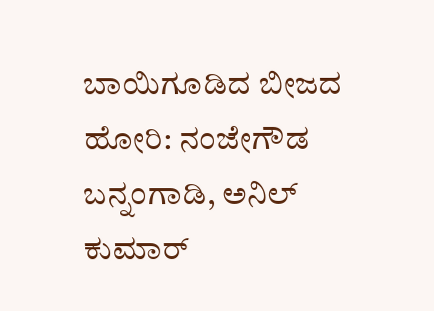ಬಾಯಿಗೂಡಿದ ಬೀಜದ ಹೋರಿ: ನಂಜೇಗೌಡ ಬನ್ನಂಗಾಡಿ, ಅನಿಲ್ ಕುಮಾರ್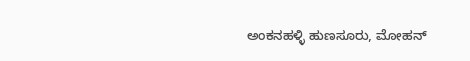ಅಂಕನಹಳ್ಳಿ ಹುಣಸೂರು, ಮೋಹನ್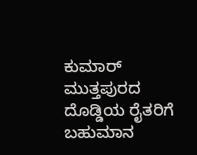ಕುಮಾರ್ ಮುತ್ತಪುರದ ದೊಡ್ಡಿಯ ರೈತರಿಗೆ ಬಹುಮಾನ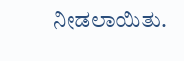ನೀಡಲಾಯಿತು.